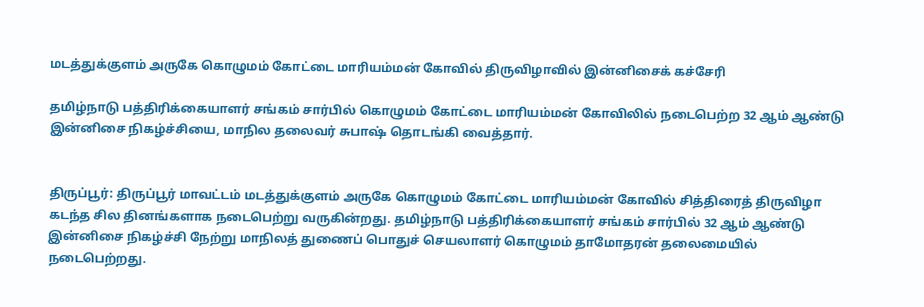மடத்துக்குளம் அருகே கொழுமம் கோட்டை மாரியம்மன் கோவில் திருவிழாவில் இன்னிசைக் கச்சேரி

தமிழ்நாடு பத்திரிக்கையாளர் சங்கம் சார்பில் கொழுமம் கோட்டை மாரியம்மன் கோவிலில் நடைபெற்ற 32 ஆம் ஆண்டு இன்னிசை நிகழ்ச்சியை, மாநில தலைவர் சுபாஷ் தொடங்கி வைத்தார்.


திருப்பூர்: திருப்பூர் மாவட்டம் மடத்துக்குளம் அருகே கொழுமம் கோட்டை மாரியம்மன் கோவில் சித்திரைத் திருவிழா கடந்த சில தினங்களாக நடைபெற்று வருகின்றது. தமிழ்நாடு பத்திரிக்கையாளர் சங்கம் சார்பில் 32 ஆம் ஆண்டு இன்னிசை நிகழ்ச்சி நேற்று மாநிலத் துணைப் பொதுச் செயலாளர் கொழுமம் தாமோதரன் தலைமையில் நடைபெற்றது.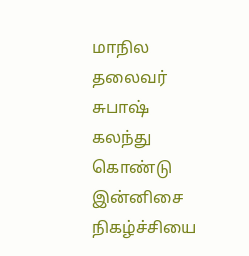மாநில தலைவர் சுபாஷ் கலந்து கொண்டு இன்னிசை நிகழ்ச்சியை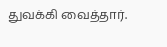துவக்கி வைத்தார்.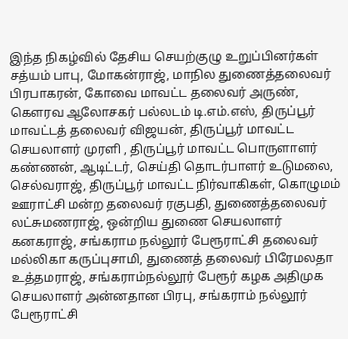இந்த நிகழ்வில் தேசிய செயற்குழு உறுப்பினர்கள் சத்யம் பாபு, மோகன்ராஜ், மாநில துணைத்தலைவர் பிரபாகரன், கோவை மாவட்ட தலைவர் அருண், கௌரவ ஆலோசகர் பல்லடம் டி.எம்.எஸ், திருப்பூர் மாவட்டத் தலைவர் விஜயன், திருப்பூர் மாவட்ட செயலாளர் முரளி , திருப்பூர் மாவட்ட பொருளாளர் கண்ணன், ஆடிட்டர், செய்தி தொடர்பாளர் உடுமலை, செல்வராஜ், திருப்பூர் மாவட்ட நிர்வாகிகள், கொழுமம் ஊராட்சி மன்ற தலைவர் ரகுபதி, துணைத்தலைவர் லட்சுமணராஜ், ஒன்றிய துணை செயலாளர் கனகராஜ், சங்கராம நல்லூர் பேரூராட்சி தலைவர் மல்லிகா கருப்புசாமி, துணைத் தலைவர் பிரேமலதா உத்தமராஜ், சங்கராம்நல்லூர் பேரூர் கழக அதிமுக செயலாளர் அன்னதான பிரபு, சங்கராம் நல்லூர் பேரூராட்சி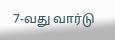7-வது வார்டு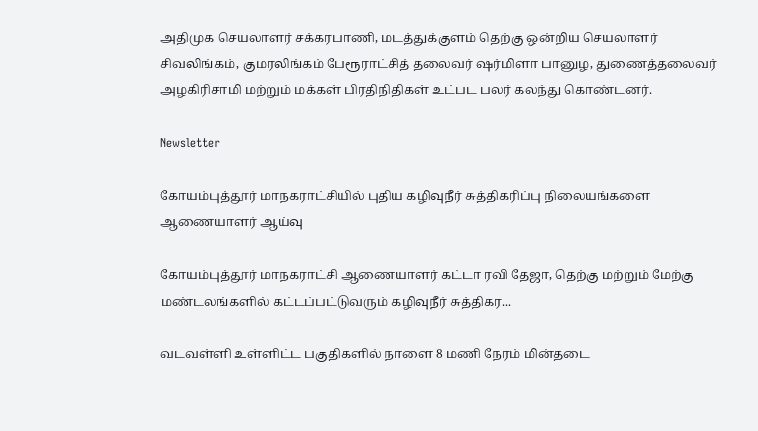அதிமுக செயலாளர் சக்கரபாணி, மடத்துக்குளம் தெற்கு ஒன்றிய செயலாளர் சிவலிங்கம், குமரலிங்கம் பேரூராட்சித் தலைவர் ஷர்மிளா பானுழ, துணைத்தலைவர் அழகிரிசாமி மற்றும் மக்கள் பிரதிநிதிகள் உட்பட பலர் கலந்து கொண்டனர்.

Newsletter

கோயம்புத்தூர் மாநகராட்சியில் புதிய கழிவுநீர் சுத்திகரிப்பு நிலையங்களை ஆணையாளர் ஆய்வு

கோயம்புத்தூர் மாநகராட்சி ஆணையாளர் கட்டா ரவி தேஜா, தெற்கு மற்றும் மேற்கு மண்டலங்களில் கட்டப்பட்டுவரும் கழிவுநீர் சுத்திகர...

வடவள்ளி உள்ளிட்ட பகுதிகளில் நாளை 8 மணி நேரம் மின்தடை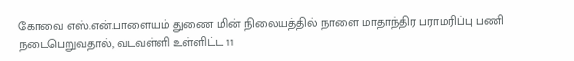கோவை எஸ்.என்.பாளையம் துணை மின் நிலையத்தில் நாளை மாதாந்திர பராமரிப்பு பணி நடைபெறுவதால், வடவள்ளி உள்ளிட்ட 11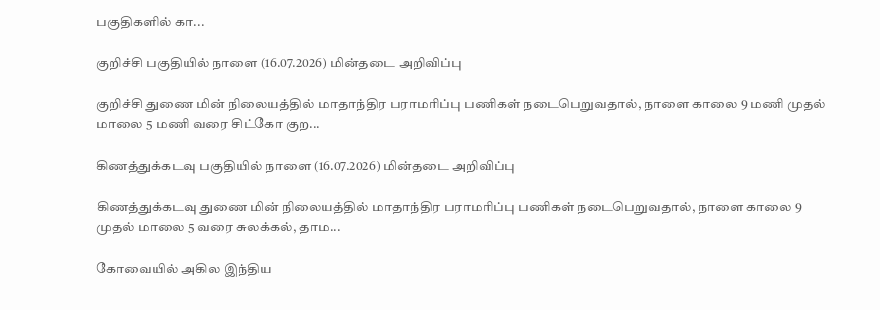பகுதிகளில் கா...

குறிச்சி பகுதியில் நாளை (16.07.2026) மின்தடை அறிவிப்பு

குறிச்சி துணை மின் நிலையத்தில் மாதாந்திர பராமரிப்பு பணிகள் நடைபெறுவதால், நாளை காலை 9 மணி முதல் மாலை 5 மணி வரை சிட்கோ குற...

கிணத்துக்கடவு பகுதியில் நாளை (16.07.2026) மின்தடை அறிவிப்பு

கிணத்துக்கடவு துணை மின் நிலையத்தில் மாதாந்திர பராமரிப்பு பணிகள் நடைபெறுவதால், நாளை காலை 9 முதல் மாலை 5 வரை சுலக்கல், தாம...

கோவையில் அகில இந்திய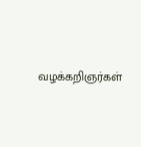வழக்கறிஞர்கள்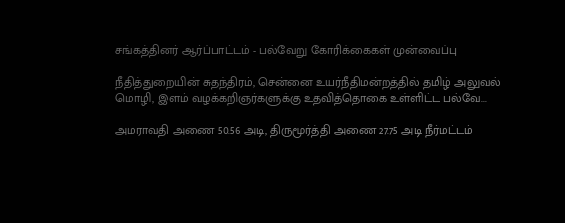சங்கத்தினர் ஆர்ப்பாட்டம் - பல்வேறு கோரிக்கைகள் முன்வைப்பு

நீதித்துறையின் சுதந்திரம், சென்னை உயர்நீதிமன்றத்தில் தமிழ் அலுவல் மொழி, இளம் வழக்கறிஞர்களுக்கு உதவித்தொகை உள்ளிட்ட பல்வே...

அமராவதி அணை 50.56 அடி, திருமூர்த்தி அணை 27.75 அடி நீர்மட்டம்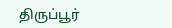திருப்பூர்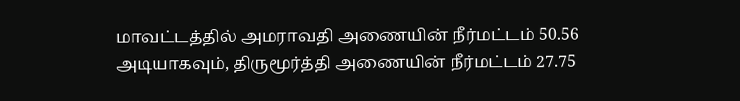மாவட்டத்தில் அமராவதி அணையின் நீர்மட்டம் 50.56 அடியாகவும், திருமூர்த்தி அணையின் நீர்மட்டம் 27.75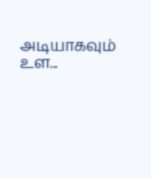அடியாகவும் உள...